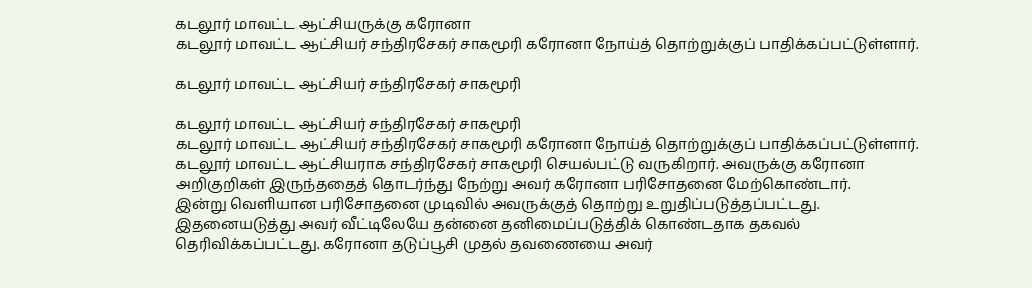கடலூர் மாவட்ட ஆட்சியருக்கு கரோனா
கடலூர் மாவட்ட ஆட்சியர் சந்திரசேகர் சாகமூரி கரோனா நோய்த் தொற்றுக்குப் பாதிக்கப்பட்டுள்ளார்.

கடலூர் மாவட்ட ஆட்சியர் சந்திரசேகர் சாகமூரி

கடலூர் மாவட்ட ஆட்சியர் சந்திரசேகர் சாகமூரி
கடலூர் மாவட்ட ஆட்சியர் சந்திரசேகர் சாகமூரி கரோனா நோய்த் தொற்றுக்குப் பாதிக்கப்பட்டுள்ளார்.
கடலூர் மாவட்ட ஆட்சியராக சந்திரசேகர் சாகமூரி செயல்பட்டு வருகிறார். அவருக்கு கரோனா அறிகுறிகள் இருந்ததைத் தொடர்ந்து நேற்று அவர் கரோனா பரிசோதனை மேற்கொண்டார்.
இன்று வெளியான பரிசோதனை முடிவில் அவருக்குத் தொற்று உறுதிப்படுத்தப்பட்டது. இதனையடுத்து அவர் வீட்டிலேயே தன்னை தனிமைப்படுத்திக் கொண்டதாக தகவல் தெரிவிக்கப்பட்டது. கரோனா தடுப்பூசி முதல் தவணையை அவர்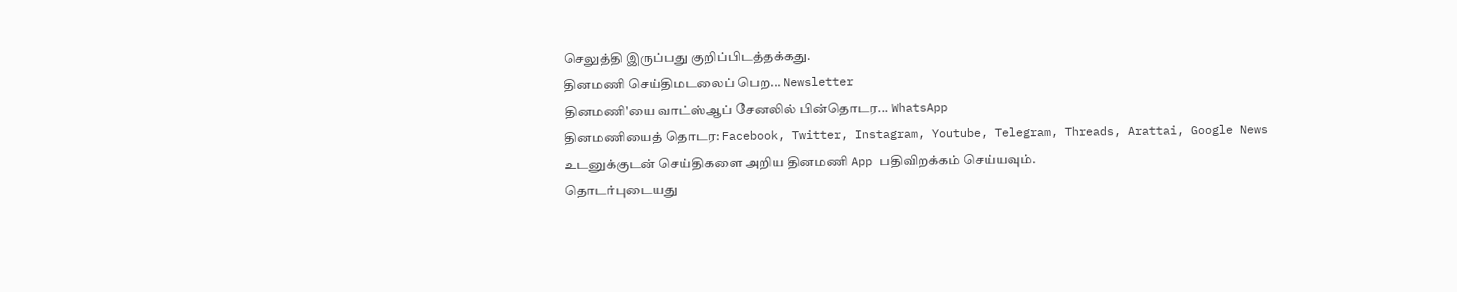செலுத்தி இருப்பது குறிப்பிடத்தக்கது.
தினமணி செய்திமடலைப் பெற... Newsletter
தினமணி'யை வாட்ஸ்ஆப் சேனலில் பின்தொடர... WhatsApp
தினமணியைத் தொடர: Facebook, Twitter, Instagram, Youtube, Telegram, Threads, Arattai, Google News
உடனுக்குடன் செய்திகளை அறிய தினமணி App பதிவிறக்கம் செய்யவும்.
தொடர்புடையது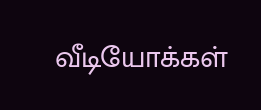வீடியோக்கள்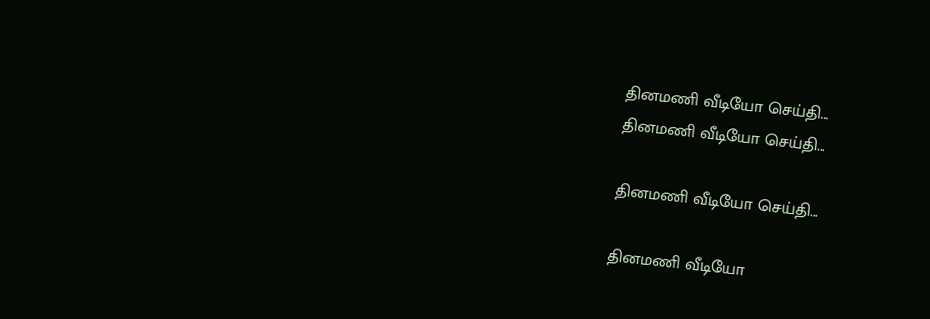தினமணி வீடியோ செய்தி...
தினமணி வீடியோ செய்தி...

தினமணி வீடியோ செய்தி...

தினமணி வீடியோ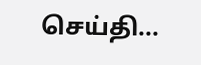செய்தி...